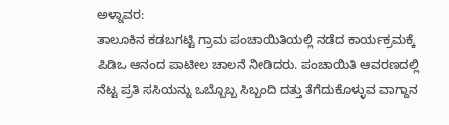ಅಳ್ನಾವರ:
ತಾಲೂಕಿನ ಕಡಬಗಟ್ಟಿ ಗ್ರಾಮ ಪಂಚಾಯಿತಿಯಲ್ಲಿ ನಡೆದ ಕಾರ್ಯಕ್ರಮಕ್ಕೆ ಪಿಡಿಒ ಆನಂದ ಪಾಟೀಲ ಚಾಲನೆ ನೀಡಿದರು. ಪಂಚಾಯಿತಿ ಆವರಣದಲ್ಲಿ ನೆಟ್ಟ ಪ್ರತಿ ಸಸಿಯನ್ನು ಒಬ್ಬೊಬ್ಬ ಸಿಬ್ಬಂದಿ ದತ್ತು ತೆಗೆದುಕೊಳ್ಳುವ ವಾಗ್ದಾನ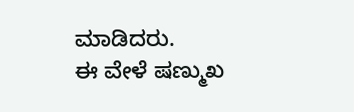ಮಾಡಿದರು.
ಈ ವೇಳೆ ಷಣ್ಮುಖ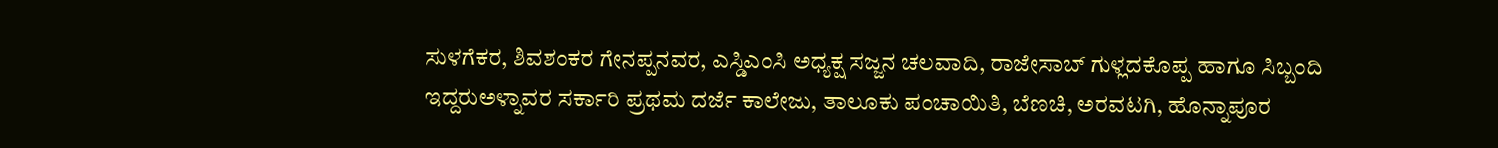ಸುಳಗೆಕರ, ಶಿವಶಂಕರ ಗೇನಪ್ಪನವರ, ಎಸ್ಡಿಎಂಸಿ ಅಧ್ಯಕ್ಷ ಸಜ್ಜನ ಚಲವಾದಿ, ರಾಜೇಸಾಬ್ ಗುಳ್ಲದಕೊಪ್ಪ ಹಾಗೂ ಸಿಬ್ಬಂದಿ ಇದ್ದರುಅಳ್ನಾವರ ಸರ್ಕಾರಿ ಪ್ರಥಮ ದರ್ಜೆ ಕಾಲೇಜು, ತಾಲೂಕು ಪಂಚಾಯಿತಿ, ಬೆಣಚಿ, ಅರವಟಗಿ, ಹೊನ್ನಾಪೂರ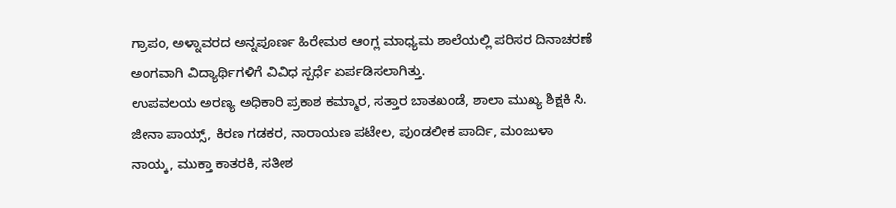ಗ್ರಾಪಂ, ಅಳ್ನಾವರದ ಅನ್ನಪೂರ್ಣ ಹಿರೇಮಠ ಆಂಗ್ಲ ಮಾಧ್ಯಮ ಶಾಲೆಯಲ್ಲಿ ಪರಿಸರ ದಿನಾಚರಣೆ ಅಂಗವಾಗಿ ವಿದ್ಯಾರ್ಥಿಗಳಿಗೆ ವಿವಿಧ ಸ್ಪರ್ಧೆ ಏರ್ಪಡಿಸಲಾಗಿತ್ತು.
ಉಪವಲಯ ಅರಣ್ಯ ಅಧಿಕಾರಿ ಪ್ರಕಾಶ ಕಮ್ಮಾರ, ಸತ್ತಾರ ಬಾತಖಂಡೆ, ಶಾಲಾ ಮುಖ್ಯ ಶಿಕ್ಷಕಿ ಸಿ. ಜೀನಾ ಪಾಯ್ಸ್, ಕಿರಣ ಗಡಕರ, ನಾರಾಯಣ ಪಟೇಲ, ಪುಂಡಲೀಕ ಪಾರ್ದಿ, ಮಂಜುಳಾ ನಾಯ್ಕ, ಮುಕ್ತಾ ಕಾತರಕಿ, ಸತೀಶ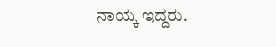ನಾಯ್ಕ ಇದ್ದರು.